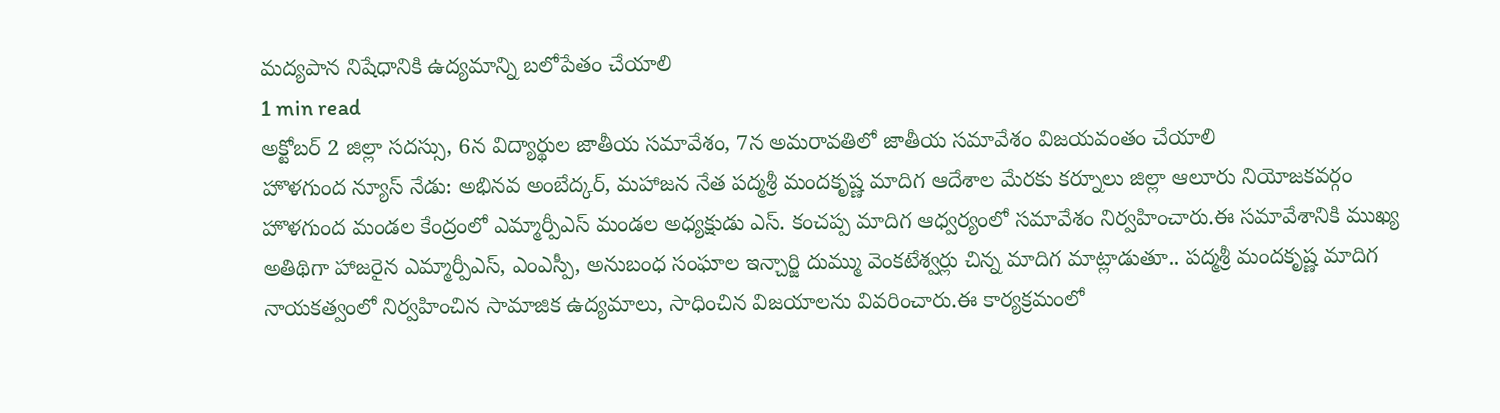మద్యపాన నిషేధానికి ఉద్యమాన్ని బలోపేతం చేయాలి
1 min read
అక్టోబర్ 2 జిల్లా సదస్సు, 6న విద్యార్థుల జాతీయ సమావేశం, 7న అమరావతిలో జాతీయ సమావేశం విజయవంతం చేయాలి
హొళగుంద న్యూస్ నేడు: అభినవ అంబేద్కర్, మహాజన నేత పద్మశ్రీ మందకృష్ణ మాదిగ ఆదేశాల మేరకు కర్నూలు జిల్లా ఆలూరు నియోజకవర్గం హొళగుంద మండల కేంద్రంలో ఎమ్మార్పీఎస్ మండల అధ్యక్షుడు ఎస్. కంచప్ప మాదిగ ఆధ్వర్యంలో సమావేశం నిర్వహించారు.ఈ సమావేశానికి ముఖ్య అతిథిగా హాజరైన ఎమ్మార్పీఎస్, ఎంఎస్పీ, అనుబంధ సంఘాల ఇన్చార్జి దుమ్ము వెంకటేశ్వర్లు చిన్న మాదిగ మాట్లాడుతూ.. పద్మశ్రీ మందకృష్ణ మాదిగ నాయకత్వంలో నిర్వహించిన సామాజిక ఉద్యమాలు, సాధించిన విజయాలను వివరించారు.ఈ కార్యక్రమంలో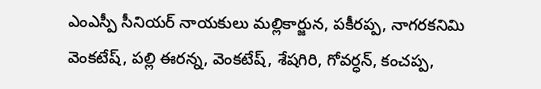ఎంఎస్పీ సీనియర్ నాయకులు మల్లికార్జున, పకీరప్ప, నాగరకనిమి వెంకటేష్, పల్లి ఈరన్న, వెంకటేష్, శేషగిరి, గోవర్ధన్, కంచప్ప,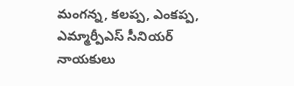మంగన్న, కలప్ప, ఎంకప్ప, ఎమ్మార్పీఎస్ సీనియర్ నాయకులు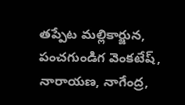తప్పేట మల్లికార్జున, పంచగుండిగ వెంకటేష్, నారాయణ, నాగేంద్ర,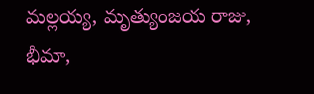మల్లయ్య, మృత్యుంజయ రాజు, భీమా,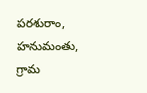పరశురాం, హనుమంతు, గ్రామ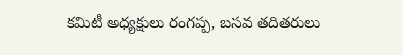కమిటీ అధ్యక్షులు రంగప్ప, బసవ తదితరులు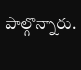పాల్గొన్నారు.